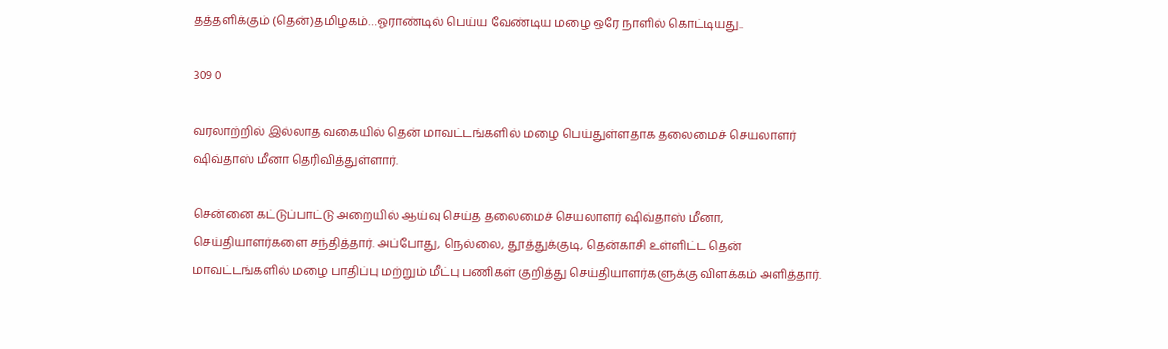தத்தளிக்கும் (தென்)தமிழகம்…ஓராண்டில் பெய்ய வேண்டிய மழை ஒரே நாளில் கொட்டியது..

309 0

வரலாற்றில் இல்லாத வகையில் தென் மாவட்டங்களில் மழை பெய்துள்ளதாக தலைமைச் செயலாளர் ஷிவ்தாஸ் மீனா தெரிவித்துள்ளார்.

சென்னை கட்டுப்பாட்டு அறையில் ஆய்வு செய்த தலைமைச் செயலாளர் ஷிவ்தாஸ் மீனா, செய்தியாளர்களை சந்தித்தார். அப்போது, நெல்லை, தூத்துக்குடி, தென்காசி உள்ளிட்ட தென் மாவட்டங்களில் மழை பாதிப்பு மற்றும் மீட்பு பணிகள் குறித்து செய்தியாளர்களுக்கு விளக்கம் அளித்தார்.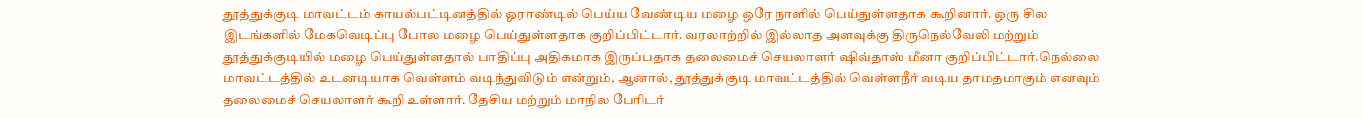தூத்துக்குடி மாவட்டம் காயல்பட்டினத்தில் ஓராண்டில் பெய்ய வேண்டிய மழை ஒரே நாளில் பெய்துள்ளதாக கூறினார். ஒரு சில இடங்களில் மேகவெடிப்பு போல மழை பெய்துள்ளதாக குறிப்பிட்டார். வரலாற்றில் இல்லாத அளவுக்கு திருநெல்வேலி மற்றும் தூத்துக்குடியில் மழை பெய்துள்ளதால் பாதிப்பு அதிகமாக இருப்பதாக தலைமைச் செயலாளர் ஷிவ்தாஸ் மீனா குறிப்பிட்டார்.நெல்லை மாவட்டத்தில் உடனடியாக வெள்ளம் வடிந்துவிடும் என்றும், ஆனால், தூத்துக்குடி மாவட்டத்தில் வெள்ளநீர் வடிய தாமதமாகும் எனவும் தலைமைச் செயலாளர் கூறி உள்ளார். தேசிய மற்றும் மாநில பேரிடர்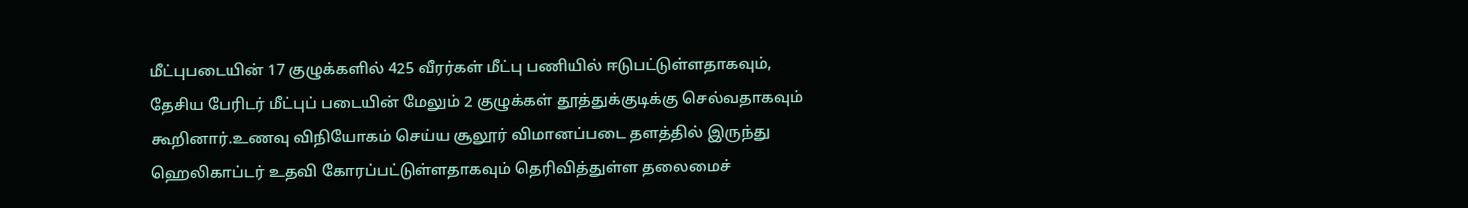மீட்புபடையின் 17 குழுக்களில் 425 வீரர்கள் மீட்பு பணியில் ஈடுபட்டுள்ளதாகவும், தேசிய பேரிடர் மீட்புப் படையின் மேலும் 2 குழுக்கள் தூத்துக்குடிக்கு செல்வதாகவும் கூறினார்.உணவு விநியோகம் செய்ய சூலூர் விமானப்படை தளத்தில் இருந்து ஹெலிகாப்டர் உதவி கோரப்பட்டுள்ளதாகவும் தெரிவித்துள்ள தலைமைச்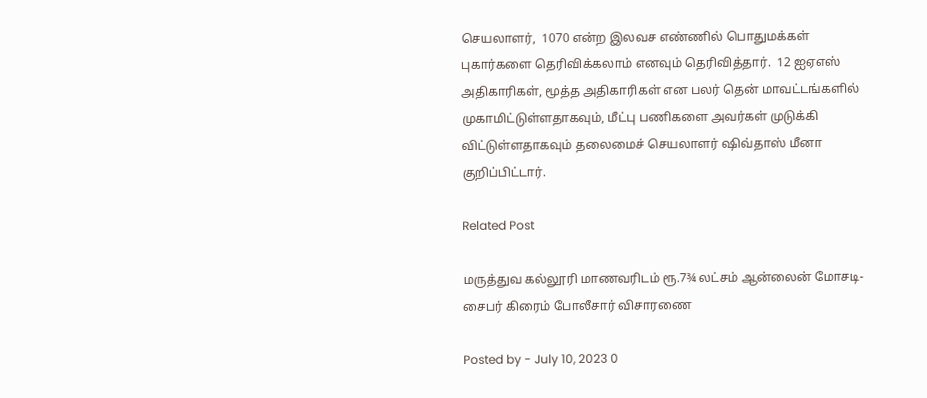செயலாளர்,  1070 என்ற இலவச எண்ணில் பொதுமக்கள் புகார்களை தெரிவிக்கலாம் எனவும் தெரிவித்தார்.  12 ஐஏஎஸ் அதிகாரிகள், மூத்த அதிகாரிகள் என பலர் தென் மாவட்டங்களில் முகாமிட்டுள்ளதாகவும், மீட்பு பணிகளை அவர்கள் முடுக்கி விட்டுள்ளதாகவும் தலைமைச் செயலாளர் ஷிவ்தாஸ் மீனா குறிப்பிட்டார்.

Related Post

மருத்துவ கல்லூரி மாணவரிடம் ரூ.7¾ லட்சம் ஆன்லைன் மோசடி- சைபர் கிரைம் போலீசார் விசாரணை

Posted by - July 10, 2023 0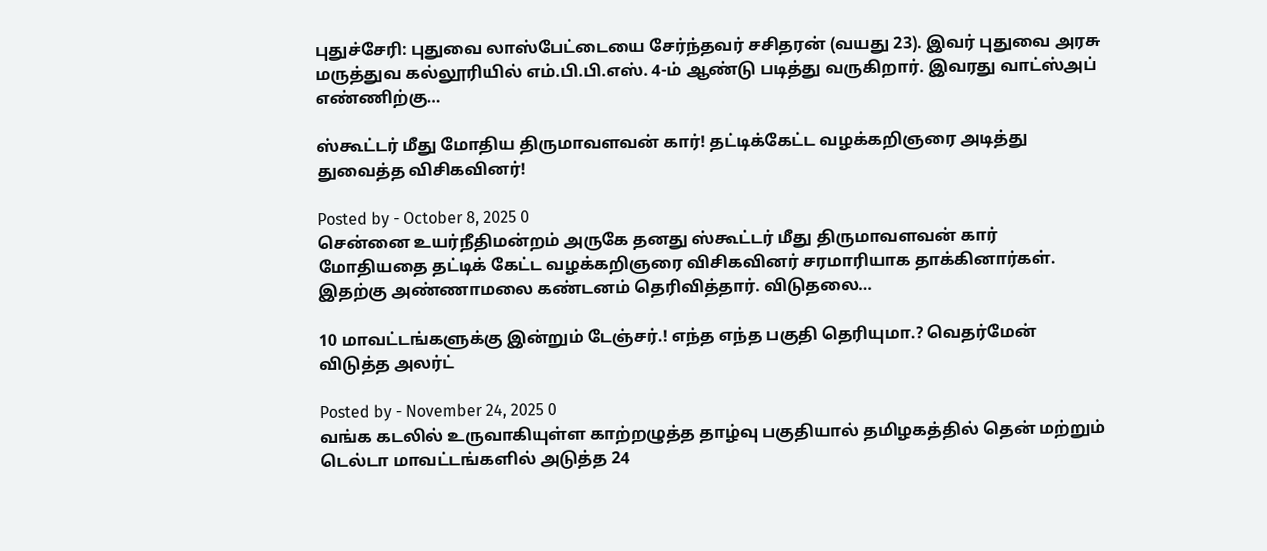புதுச்சேரி: புதுவை லாஸ்பேட்டையை சேர்ந்தவர் சசிதரன் (வயது 23). இவர் புதுவை அரசு மருத்துவ கல்லூரியில் எம்.பி.பி.எஸ். 4-ம் ஆண்டு படித்து வருகிறார். இவரது வாட்ஸ்அப் எண்ணிற்கு…

ஸ்கூட்டர் மீது மோதிய திருமாவளவன் கார்! தட்டிக்கேட்ட வழக்கறிஞரை அடித்து துவைத்த விசிகவினர்!

Posted by - October 8, 2025 0
சென்னை உயர்நீதிமன்றம் அருகே தனது ஸ்கூட்டர் மீது திருமாவளவன் கார் மோதியதை தட்டிக் கேட்ட வழக்கறிஞரை விசிகவினர் சரமாரியாக தாக்கினார்கள். இதற்கு அண்ணாமலை கண்டனம் தெரிவித்தார். விடுதலை…

10 மாவட்டங்களுக்கு இன்றும் டேஞ்சர்.! எந்த எந்த பகுதி தெரியுமா.? வெதர்மேன் விடுத்த அலர்ட்

Posted by - November 24, 2025 0
வங்க கடலில் உருவாகியுள்ள காற்றழுத்த தாழ்வு பகுதியால் தமிழகத்தில் தென் மற்றும் டெல்டா மாவட்டங்களில் அடுத்த 24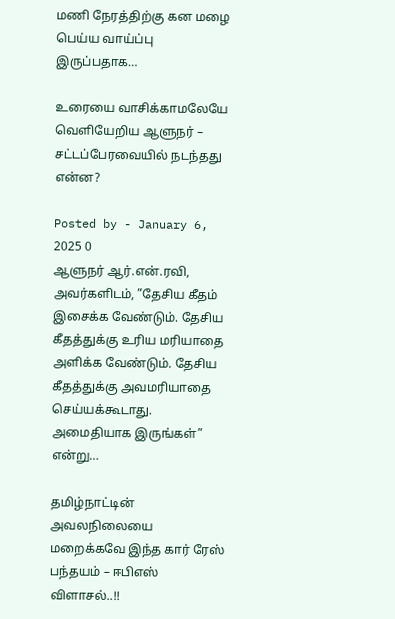மணி நேரத்திற்கு கன மழை பெய்ய வாய்ப்பு இருப்பதாக…

உரையை வாசிக்காமலேயே வெளியேறிய ஆளுநர் – சட்டப்பேரவையில் நடந்தது என்ன?

Posted by - January 6, 2025 0
ஆளுநர் ஆர்.என்.ரவி, அவர்களிடம், ”தேசிய கீதம் இசைக்க வேண்டும். தேசிய கீதத்துக்கு உரிய மரியாதை அளிக்க வேண்டும். தேசிய கீதத்துக்கு அவமரியாதை செய்யக்கூடாது. அமைதியாக இருங்கள்” என்று…

தமிழ்நாட்டின் அவலநிலையை மறைக்கவே இந்த கார் ரேஸ் பந்தயம் – ஈபிஎஸ் விளாசல்..!!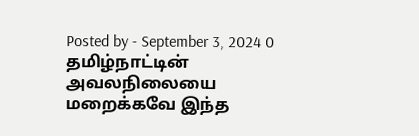Posted by - September 3, 2024 0
தமிழ்நாட்டின் அவலநிலையை மறைக்கவே இந்த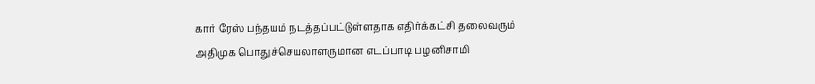கார் ரேஸ் பந்தயம் நடத்தப்பட்டுள்ளதாக எதிர்க்கட்சி தலைவரும் அதிமுக பொதுச்செயலாளருமான எடப்பாடி பழனிசாமி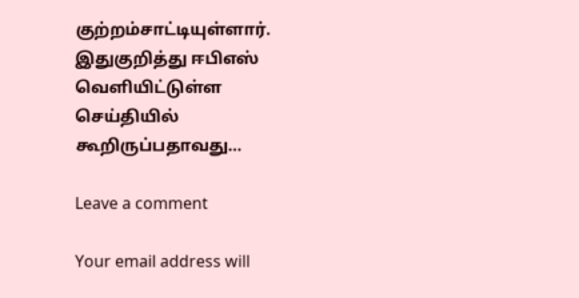குற்றம்சாட்டியுள்ளார். இதுகுறித்து ஈபிஎஸ் வெளியிட்டுள்ள செய்தியில் கூறிருப்பதாவது…

Leave a comment

Your email address will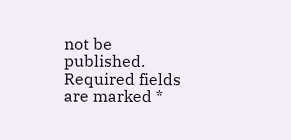not be published. Required fields are marked *